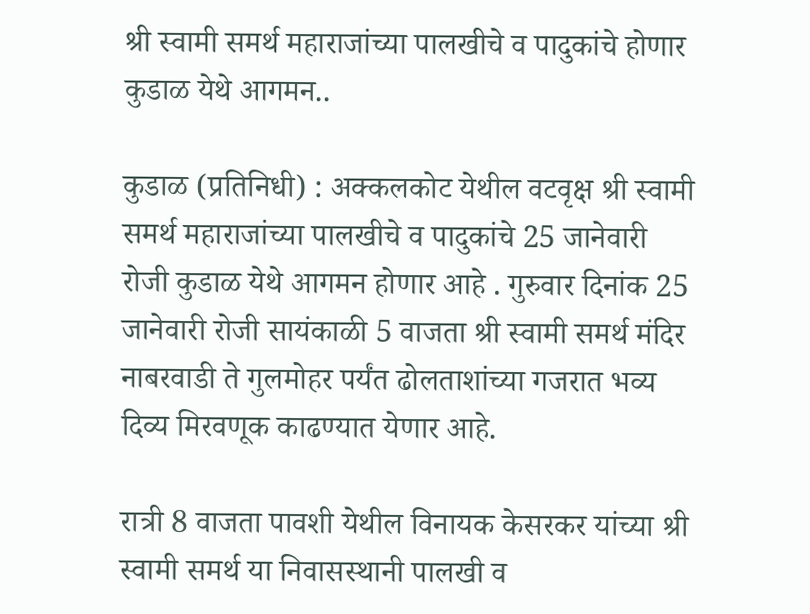श्री स्वामी समर्थ महाराजांच्या पालखीचे व पादुकांचे होणार कुडाळ येथे आगमन..

कुडाळ (प्रतिनिधी) : अक्कलकोट येथील वटवृक्ष श्री स्वामी समर्थ महाराजांच्या पालखीचे व पादुकांचे 25 जानेवारी रोजी कुडाळ येथे आगमन होणार आहे . गुरुवार दिनांक 25 जानेवारी रोजी सायंकाळी 5 वाजता श्री स्वामी समर्थ मंदिर नाबरवाडी ते गुलमोहर पर्यंत ढोलताशांच्या गजरात भव्य दिव्य मिरवणूक काढण्यात येणार आहे.

रात्री 8 वाजता पावशी येथील विनायक केसरकर यांच्या श्री स्वामी समर्थ या निवासस्थानी पालखी व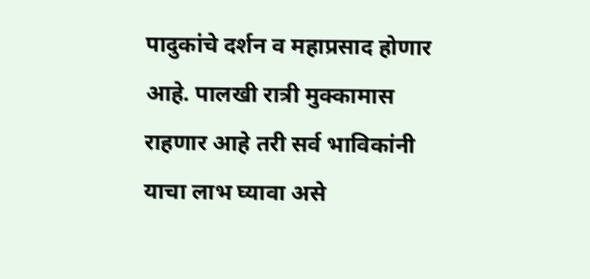पादुकांचे दर्शन व महाप्रसाद होणार आहे. पालखी रात्री मुक्कामास राहणार आहे तरी सर्व भाविकांनी याचा लाभ घ्यावा असे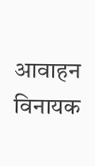आवाहन विनायक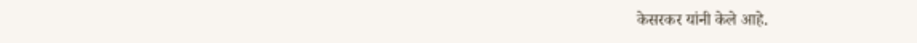केसरकर यांनी केले आहे.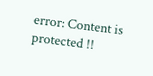error: Content is protected !!